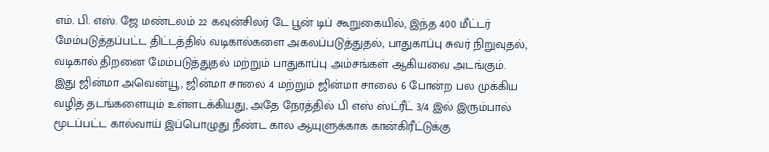எம். பி. எஸ். ஜே மண்டலம் 22 கவுன்சிலர் டே பூன் டிப் கூறுகையில், இந்த 400 மீட்டர் மேம்படுத்தப்பட்ட திட்டத்தில் வடிகால்களை அகலப்படுத்துதல், பாதுகாப்பு சுவர் நிறுவுதல், வடிகால் திறனை மேம்படுத்துதல் மற்றும் பாதுகாப்பு அம்சங்கள் ஆகியவை அடங்கும்.
இது ஜின்மா அவென்யூ, ஜின்மா சாலை 4 மற்றும் ஜின்மா சாலை 6 போன்ற பல முக்கிய வழித் தடங்களையும் உள்ளடக்கியது, அதே நேரத்தில் பி எஸ் ஸ்ட்ரீட் 3/4 இல் இரும்பால் மூடப்பட்ட கால்வாய் இப்பொழுது நீண்ட கால ஆயுளுக்காக கான்கிரீட்டுக்கு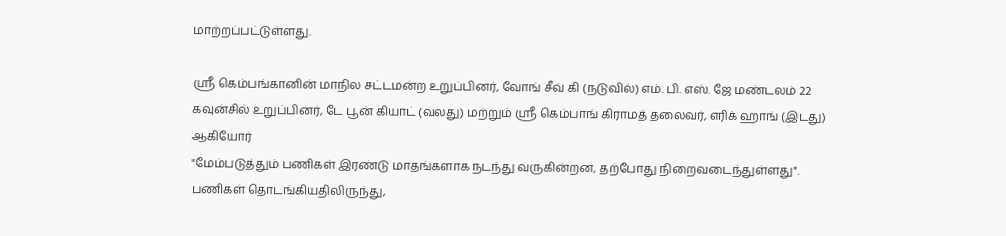மாற்றப்பட்டுள்ளது.

ஸ்ரீ கெம்பங்கானின் மாநில சட்டமன்ற உறுப்பினர், வோங் சீவ் கி (நடுவில்) எம். பி. எஸ். ஜே மண்டலம் 22 கவுன்சில் உறுப்பினர், டே பூன் கியாட் (வலது) மற்றும் ஸ்ரீ கெம்பாங் கிராமத் தலைவர், எரிக் ஹாங் (இடது) ஆகியோர்
"மேம்படுத்தும் பணிகள் இரண்டு மாதங்களாக நடந்து வருகின்றன, தற்போது நிறைவடைந்துள்ளது". பணிகள் தொடங்கியதிலிருந்து,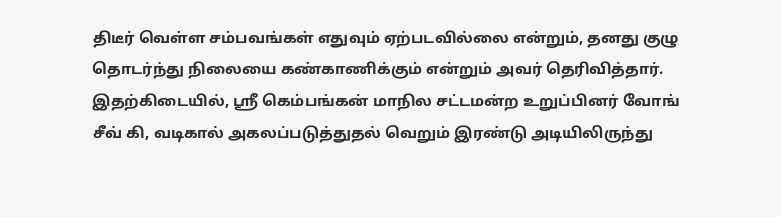திடீர் வெள்ள சம்பவங்கள் எதுவும் ஏற்படவில்லை என்றும், தனது குழு தொடர்ந்து நிலையை கண்காணிக்கும் என்றும் அவர் தெரிவித்தார்.
இதற்கிடையில், ஸ்ரீ கெம்பங்கன் மாநில சட்டமன்ற உறுப்பினர் வோங் சீவ் கி, வடிகால் அகலப்படுத்துதல் வெறும் இரண்டு அடியிலிருந்து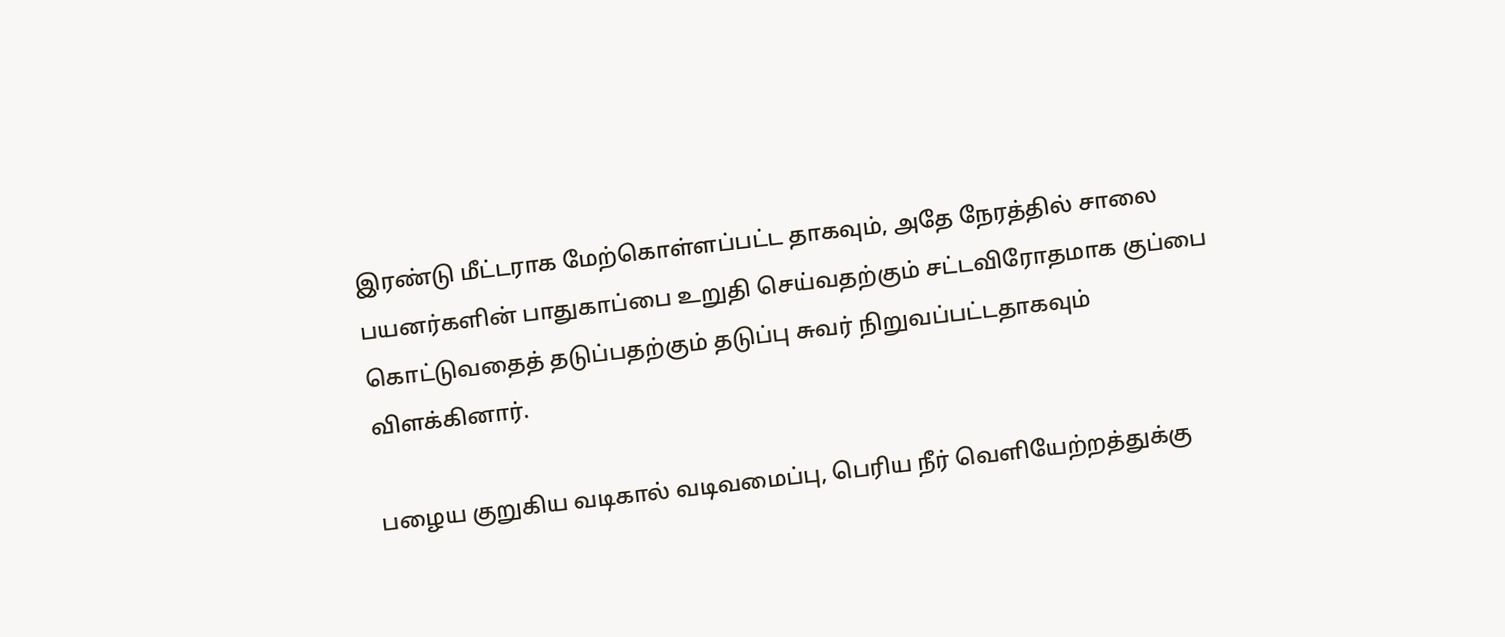இரண்டு மீட்டராக மேற்கொள்ளப்பட்ட தாகவும், அதே நேரத்தில் சாலை பயனர்களின் பாதுகாப்பை உறுதி செய்வதற்கும் சட்டவிரோதமாக குப்பை கொட்டுவதைத் தடுப்பதற்கும் தடுப்பு சுவர் நிறுவப்பட்டதாகவும் விளக்கினார்.

பழைய குறுகிய வடிகால் வடிவமைப்பு, பெரிய நீர் வெளியேற்றத்துக்கு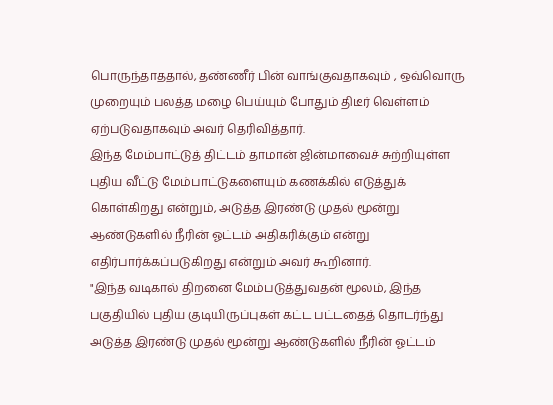பொருந்தாததால், தண்ணீர் பின் வாங்குவதாகவும் , ஒவ்வொரு முறையும் பலத்த மழை பெய்யும் போதும் திடீர் வெள்ளம் ஏற்படுவதாகவும் அவர் தெரிவித்தார்.
இந்த மேம்பாட்டுத் திட்டம் தாமான் ஜின்மாவைச் சுற்றியுள்ள புதிய வீட்டு மேம்பாட்டுகளையும் கணக்கில் எடுத்துக் கொள்கிறது என்றும், அடுத்த இரண்டு முதல் மூன்று ஆண்டுகளில் நீரின் ஓட்டம் அதிகரிக்கும் என்று எதிர்பார்க்கப்படுகிறது என்றும் அவர் கூறினார்.
"இந்த வடிகால் திறனை மேம்படுத்துவதன் மூலம், இந்த பகுதியில் புதிய குடியிருப்புகள் கட்ட பட்டதைத் தொடர்ந்து அடுத்த இரண்டு முதல் மூன்று ஆண்டுகளில் நீரின் ஓட்டம்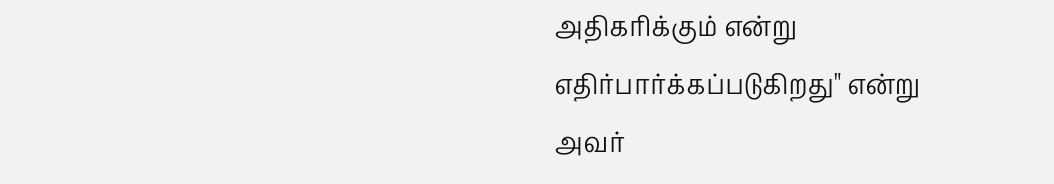அதிகரிக்கும் என்று எதிர்பார்க்கப்படுகிறது" என்று அவர்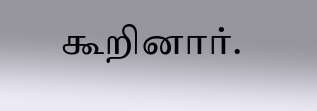கூறினார்.